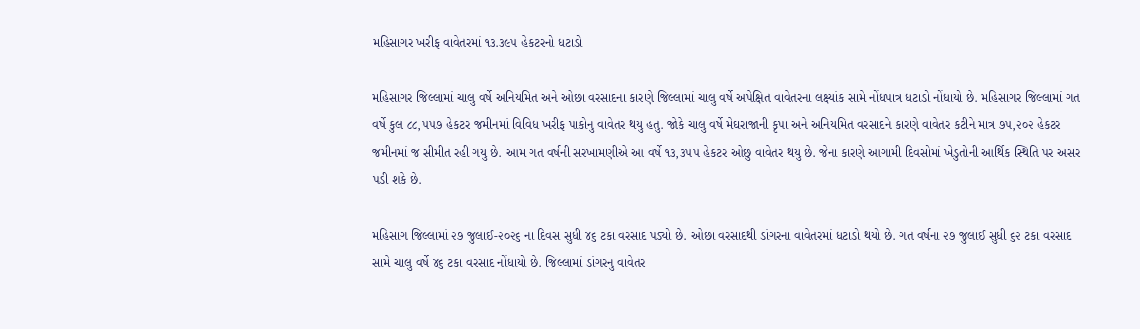મહિસાગર ખરીફ વાવેતરમાં ૧૩.૩૯૫ હેકટરનો ધટાડો

મહિસાગર જિલ્લામાં ચાલુ વર્ષે અનિયમિત અને ઓછા વરસાદના કારણે જિલ્લામાં ચાલુ વર્ષે અપેક્ષિત વાવેતરના લક્ષ્યાંક સામે નોંધપાત્ર ધટાડો નોંધાયો છે. મહિસાગર જિલ્લામાં ગત વર્ષે કુલ ૮૮,૫૫૭ હેકટર જમીનમાં વિવિધ ખરીફ પાકોનુ વાવેતર થયુ હતુ. જોકે ચાલુ વર્ષે મેઘરાજાની કૃપા અને અનિયમિત વરસાદને કારણે વાવેતર કટીને માત્ર ૭૫,૨૦૨ હેકટર જમીનમાં જ સીમીત રહી ગયુ છે. આમ ગત વર્ષની સરખામણીએ આ વર્ષે ૧૩,૩૫૫ હેકટર ઓછુ વાવેતર થયુ છે. જેના કારણે આગામી દિવસોમાં ખેડુતોની આર્થિક સ્થિતિ પર અસર પડી શકે છે.

મહિસાગ જિલ્લામાં ૨૭ જુલાઈ-૨૦૨૬ ના દિવસ સુધી ૪૬ ટકા વરસાદ પડ્યો છે. ઓછા વરસાદથી ડાંગરના વાવેતરમાં ધટાડો થયો છે. ગત વર્ષના ૨૭ જુલાઈ સુધી ૬૨ ટકા વરસાદ સામે ચાલુ વર્ષે ૪૬ ટકા વરસાદ નોંધાયો છે. જિલ્લામાં ડાંગરનુ વાવેતર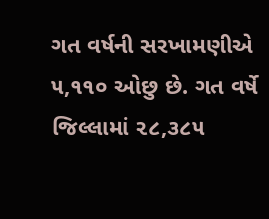ગત વર્ષની સરખામણીએ ૫,૧૧૦ ઓછુ છે. ગત વર્ષે જિલ્લામાં ૨૮,૩૮૫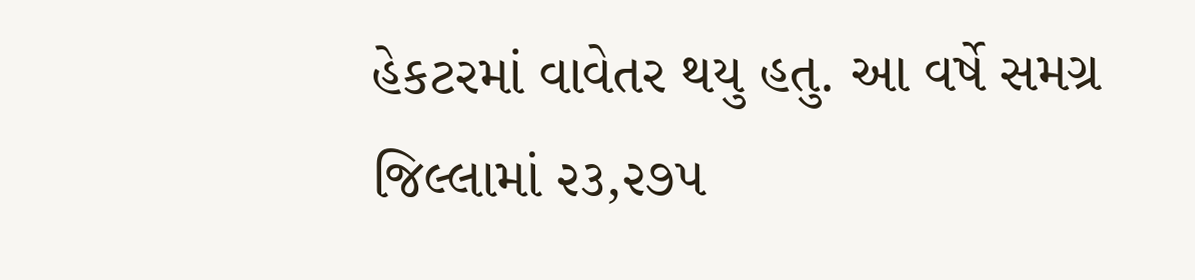હેકટરમાં વાવેતર થયુ હતુ. આ વર્ષે સમગ્ર જિલ્લામાં ૨૩,૨૭૫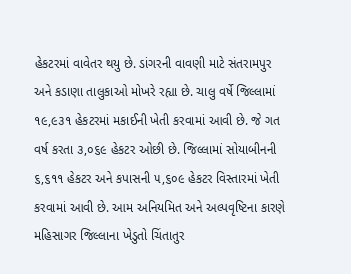હેકટરમાં વાવેતર થયુ છે. ડાંગરની વાવણી માટે સંતરામપુર અને કડાણા તાલુકાઓ મોખરે રહ્યા છે. ચાલુ વર્ષે જિલ્લામાં ૧૯,૯૩૧ હેકટરમાં મકાઈની ખેતી કરવામાં આવી છે. જે ગત વર્ષ કરતા ૩,૦૬૯ હેકટર ઓછી છે. જિલ્લામાં સોયાબીનની ૬,૬૧૧ હેકટર અને કપાસની ૫,૬૦૯ હેકટર વિસ્તારમાં ખેતી કરવામાં આવી છે. આમ અનિયમિત અને અલ્પવૃષ્ટિના કારણે મહિસાગર જિલ્લાના ખેડુતો ચિંતાતુર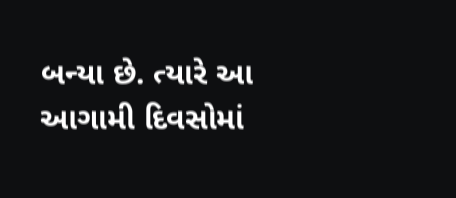બન્યા છે. ત્યારે આ આગામી દિવસોમાં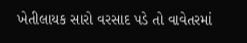ખેતીલાયક સારો વરસાદ પડે તો વાવેતરમાં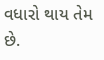વધારો થાય તેમ છે.